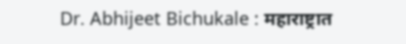Dr. Abhijeet Bichukale : महाराष्ट्रात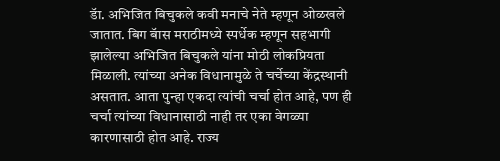डॅा. अभिजित बिचुकले कवी मनाचे नेते म्हणून ओळखले जातात. बिग बॅास मराठीमध्ये स्पर्धेक म्हणून सहभागी झालेल्या अभिजित बिचुकले यांना मोठी लोकप्रियता मिळाली. त्यांच्या अनेक विधानामुळे ते चर्चेच्या केंद्रस्थानी असतात. आता पुन्हा एकदा त्यांची चर्चा होत आहे, पण ही चर्चा त्यांच्या विधानासाठी नाही तर एका वेगळ्या कारणासाठी होत आहे. राज्य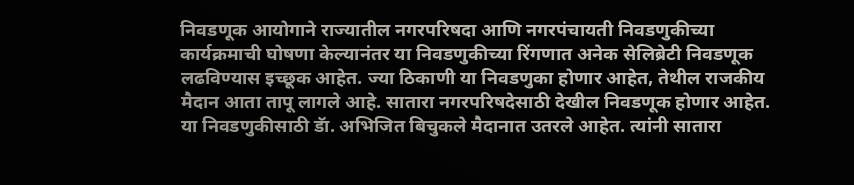निवडणूक आयोगाने राज्यातील नगरपरिषदा आणि नगरपंचायती निवडणुकीच्या कार्यक्रमाची घोषणा केल्यानंतर या निवडणुकीच्या रिंगणात अनेक सेलिब्रेटी निवडणूक लढविण्यास इच्छूक आहेत. ज्या ठिकाणी या निवडणुका होणार आहेत, तेथील राजकीय मैदान आता तापू लागले आहे. सातारा नगरपरिषदेसाठी देखील निवडणूक होणार आहेत. या निवडणुकीसाठी डॅा. अभिजित बिचुकले मैदानात उतरले आहेत. त्यांनी सातारा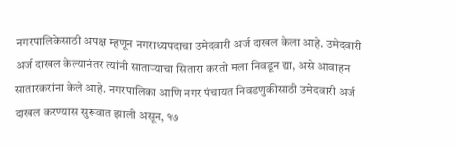नगरपालिकेसाठी अपक्ष म्हणून नगराध्यपदाचा उमेदवारी अर्ज दाखल केला आहे. उमेदवारी अर्ज दाखल केल्यानंतर त्यांनी साताऱ्याचा सितारा करतो मला निवडून द्या, असे आवाहन सातारकरांना केले आहे. नगरपालिका आणि नगर पंचायत निवडणुकीसाठी उमेदवारी अर्ज दाखल करण्यास सुरूवात झाली असून, १७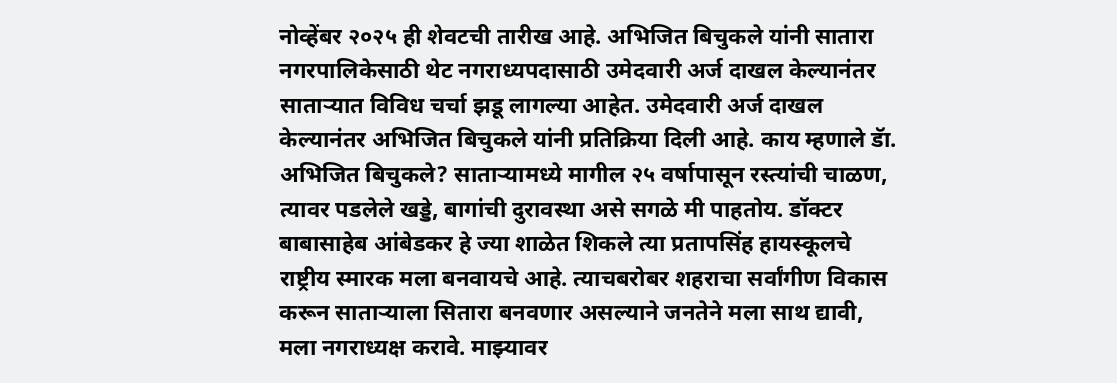नोव्हेंबर २०२५ ही शेवटची तारीख आहे. अभिजित बिचुकले यांनी सातारा नगरपालिकेसाठी थेट नगराध्यपदासाठी उमेदवारी अर्ज दाखल केल्यानंतर साताऱ्यात विविध चर्चा झडू लागल्या आहेत. उमेदवारी अर्ज दाखल केल्यानंतर अभिजित बिचुकले यांनी प्रतिक्रिया दिली आहे. काय म्हणाले डॅा. अभिजित बिचुकले? साताऱ्यामध्ये मागील २५ वर्षापासून रस्त्यांची चाळण, त्यावर पडलेले खड्डे, बागांची दुरावस्था असे सगळे मी पाहतोय. डॉक्टर बाबासाहेब आंबेडकर हे ज्या शाळेत शिकले त्या प्रतापसिंह हायस्कूलचे राष्ट्रीय स्मारक मला बनवायचे आहे. त्याचबरोबर शहराचा सर्वांगीण विकास करून साताऱ्याला सितारा बनवणार असल्याने जनतेने मला साथ द्यावी, मला नगराध्यक्ष करावे. माझ्यावर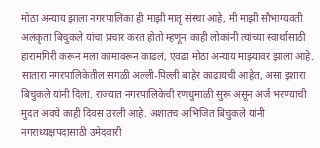मोठा अन्याय झाला नगरपालिका ही माझी मातृ संस्था आहे, मी माझी सौभाग्यवती अलंकृता बिचुकले यांचा प्रचार करत होतो म्हणून काही लोकांनी त्यांच्या स्वार्थासाठी हारामगिरी करून मला कामावरून काढलं, एवढा मोठा अन्याय माझ्यावर झाला आहे. सातारा नगरपालिकेतील सगळी अल्ली-पिल्ली बाहेर काढायची आहेत, असा इशारा बिचुकले यांनी दिला. राज्यात नगरपालिकेची रणधुमाळी सुरू असून अर्ज भरण्याची मुदत अवघे काही दिवस उरली आहे. अशातच अभिजित बिचुकले यांनी नगराध्यक्षपदासाठी उमेदवारी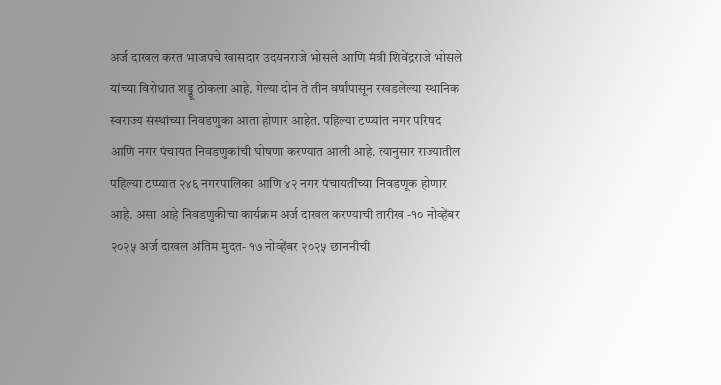अर्ज दाखल करत भाजपचे खासदार उदयनराजे भोसले आणि मंत्री शिवेंद्रराजे भोसले यांच्या विरोधात शड्डू ठोकला आहे. गेल्या दोन ते तीन वर्षांपासून रखडलेल्या स्थानिक स्वराज्य संस्थांच्या निवडणुका आता होणार आहेत. पहिल्या टप्प्यांत नगर परिषद आणि नगर पंचायत निवडणुकांची घोषणा करण्यात आली आहे. त्यानुसार राज्यातील पहिल्या टप्प्यात २४६ नगरपालिका आणि ४२ नगर पंचायतींच्या निवडणूक होणार आहे. असा आहे निवडणुकीचा कार्यक्रम अर्ज दाखल करण्याची तारीख -१० नोव्हेंबर २०२५ अर्ज दाखल अंतिम मुदत- १७ नोव्हेंबर २०२५ छाननीची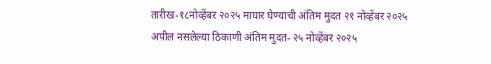तारीख-१८नोव्हेंबर २०२५ माघार घेण्याची अंतिम मुदत २१ नोव्हेंबर २०२५ अपील नसलेल्या ठिकाणी अंतिम मुदत- २५ नोव्हेंबर २०२५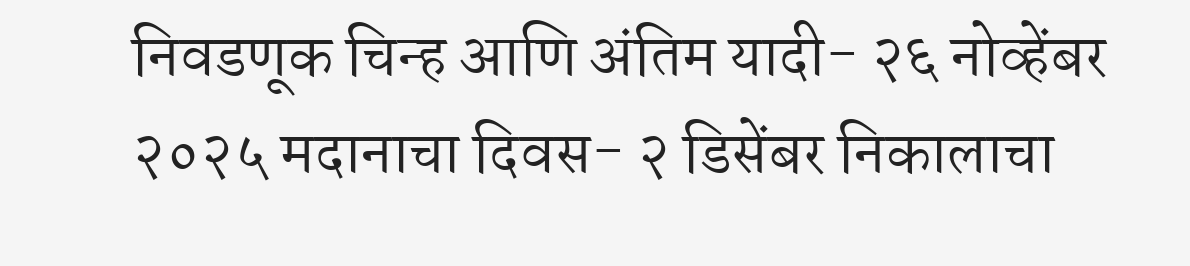निवडणूक चिन्ह आणि अंतिम यादी- २६ नोव्हेंबर २०२५ मदानाचा दिवस- २ डिसेंबर निकालाचा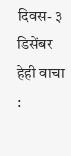दिवस- ३ डिसेंबर हेही वाचा :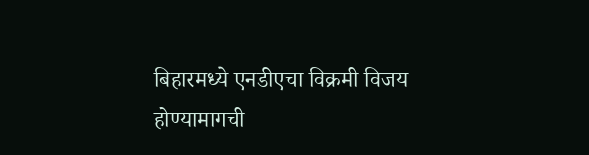बिहारमध्ये एनडीएचा विक्रमी विजय होण्यामागची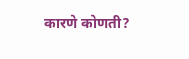कारणे कोणती?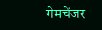गेमचेंजर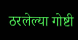ठरलेल्या गोष्टी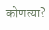कोणत्या?